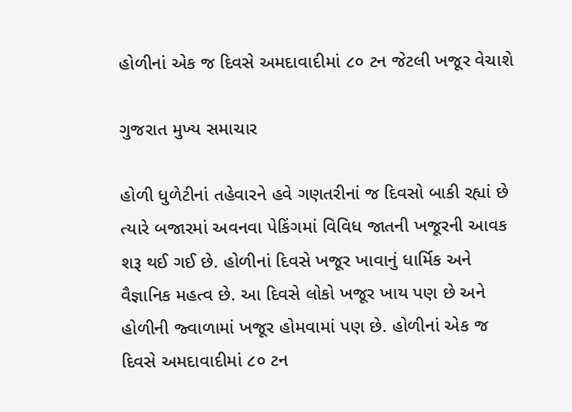હોળીનાં એક જ દિવસે અમદાવાદીમાં ૮૦ ટન જેટલી ખજૂર વેચાશે

ગુજરાત મુખ્ય સમાચાર

હોળી ધુળેટીનાં તહેવારને હવે ગણતરીનાં જ દિવસો બાકી રહ્યાં છે ત્યારે બજારમાં અવનવા પેકિંગમાં વિવિધ જાતની ખજૂરની આવક શરૂ થઈ ગઈ છે. હોળીનાં દિવસે ખજૂર ખાવાનું ધાર્મિક અને વૈજ્ઞાનિક મહત્વ છે. આ દિવસે લોકો ખજૂર ખાય પણ છે અને હોળીની જ્વાળામાં ખજૂર હોમવામાં પણ છે. હોળીનાં એક જ દિવસે અમદાવાદીમાં ૮૦ ટન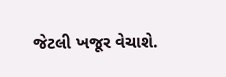જેટલી ખજૂર વેચાશે.